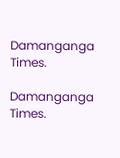Damanganga Times.

Damanganga Times.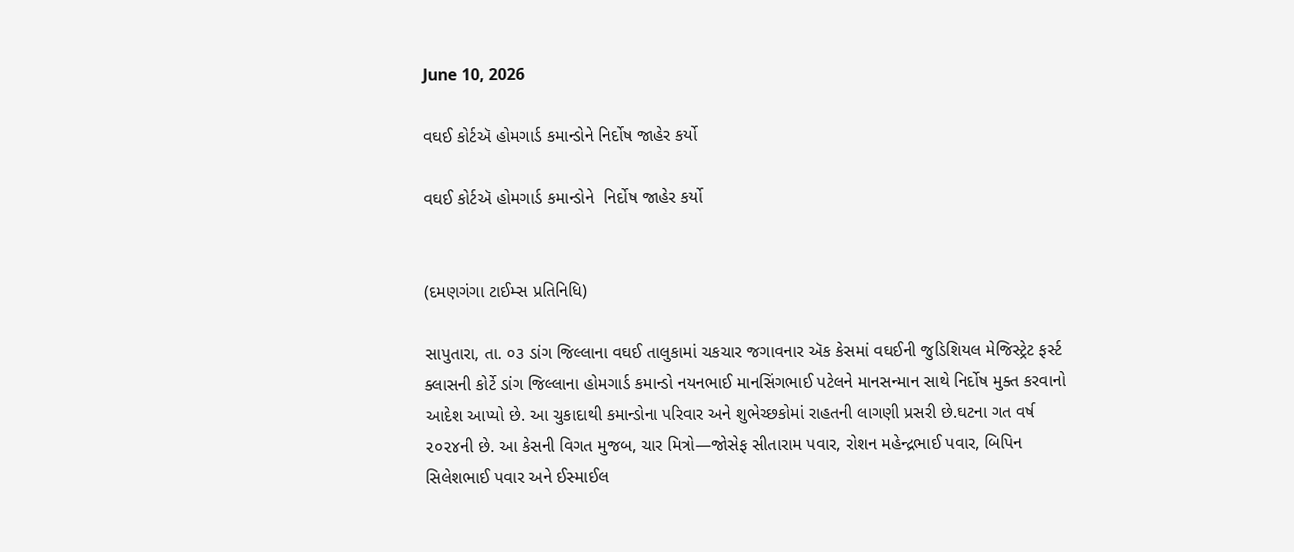June 10, 2026

વઘઈ કોર્ટઍ હોમગાર્ડ કમાન્ડોને નિર્દોષ જાહેર કર્યો

વઘઈ કોર્ટઍ હોમગાર્ડ કમાન્ડોને  નિર્દોષ જાહેર કર્યો


(દમણગંગા ટાઈમ્સ પ્રતિનિધિ)

સાપુતારા, તા. ૦૩ ડાંગ જિલ્લાના વઘઈ તાલુકામાં ચકચાર જગાવનાર ઍક કેસમાં વઘઈની જુડિશિયલ મેજિસ્ટ્રેટ ફર્સ્ટ ક્લાસની કોર્ટે ડાંગ જિલ્લાના હોમગાર્ડ કમાન્ડો નયનભાઈ માનસિંગભાઈ પટેલને માનસન્માન સાથે નિર્દોષ મુક્ત કરવાનો આદેશ આપ્યો છે. આ ચુકાદાથી કમાન્ડોના પરિવાર અને શુભેચ્છકોમાં રાહતની લાગણી પ્રસરી છે.ઘટના ગત વર્ષ ૨૦૨૪ની છે. આ કેસની વિગત મુજબ, ચાર મિત્રો—જોસેફ સીતારામ પવાર, રોશન મહેન્દ્રભાઈ પવાર, બિપિન સિલેશભાઈ પવાર અને ઈસ્માઈલ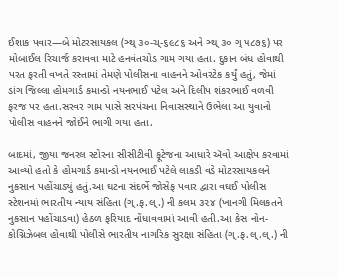ઈશાક પવાર—બે મોટરસાયકલ (ઞ્થ્ ૩૦-ચ્-૬૯૮૬ અને ઞ્થ્ ૩૦ ગ્ ૫૮૭૬) પર મોબાઈલ રિચાર્જ કરાવવા માટે હનવંતચોડ ગામ ગયા હતા. દુકાન બંધ હોવાથી પરત ફરતી વખતે રસ્તામાં તેમણે પોલીસના વાહનને ઓવરટેક કર્યું હતું, જેમાં ડાંગ જિલ્લા હોમગાર્ડ કમાન્ડો નયનભાઈ પટેલ અને દિલીપ શંકરભાઈ વળવી ફરજ પર હતા.સરવર ગામ પાસે સરપંચના નિવાસસ્થાને ઉભેલા આ યુવાનો પોલીસ વાહનને જોઈને ભાગી ગયા હતા.

બાદમાં, જીયા જનરલ સ્ટોરના સીસીટીવી ફૂટેજના આધારે ઍવો આક્ષેપ કરવામાં આવ્યો હતો કે હોમગાર્ડ કમાન્ડો નયનભાઈ પટેલે લાકડી વડે મોટરસાયકલને નુકસાન પહોંચાડ્યું હતું.આ ઘટના સંદર્ભે જોસેફ પવાર દ્વારા વઘઈ પોલીસ સ્ટેશનમાં ભારતીય ન્યાય સંહિતા (ગ્.ફ.લ્.) ની કલમ ૩૨૪ (ખાનગી મિલકતને નુકસાન પહોંચાડવા) હેઠળ ફરિયાદ નોંધાવવામાં આવી હતી.આ કેસ નોન-કોગ્નિઝેબલ હોવાથી પોલીસે ભારતીય નાગરિક સુરક્ષા સંહિતા (ગ્.ફ.લ્.લ્.) ની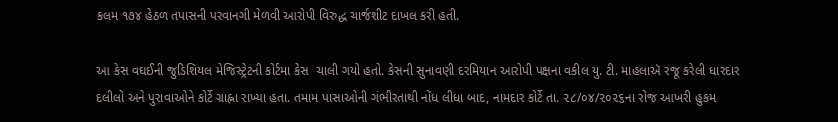કલમ ૧૭૪ હેઠળ તપાસની પરવાનગી મેળવી આરોપી વિરુદ્ધ ચાર્જશીટ દાખલ કરી હતી.

આ કેસ વઘઈની જુડિશિયલ મેજિસ્ટ્રેટની કોર્ટમા કેસ  ચાલી ગયો હતો. કેસની સુનાવણી દરમિયાન આરોપી પક્ષના વકીલ યુ. ટી. માહલાઍ રજૂ કરેલી ધારદાર દલીલો અને પુરાવાઓને કોર્ટે ગ્રાહ્ના રાખ્યા હતા. તમામ પાસાઓની ગંભીરતાથી નોંધ લીધા બાદ, નામદાર કોર્ટે તા. ૨૮/૦૪/૨૦૨૬ના રોજ આખરી હુકમ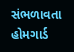સંભળાવતા હોમગાર્ડ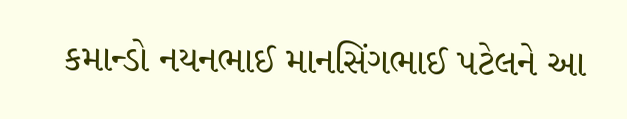કમાન્ડો નયનભાઈ માનસિંગભાઈ પટેલને આ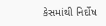કેસમાંથી નિર્દોષ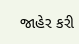જાહેર કરી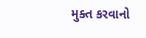મુક્ત કરવાનો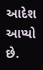આદેશ આપ્યો છે.